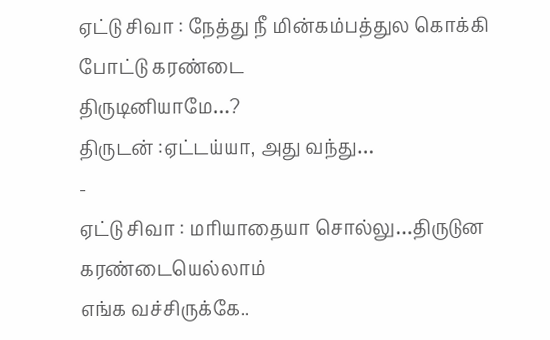ஏட்டு சிவா : நேத்து நீ மின்கம்பத்துல கொக்கி போட்டு கரண்டை
திருடினியாமே…?
திருடன் :ஏட்டய்யா, அது வந்து…
-
ஏட்டு சிவா : மரியாதையா சொல்லு…திருடுன கரண்டையெல்லாம்
எங்க வச்சிருக்கே..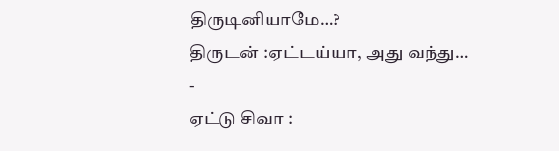திருடினியாமே…?
திருடன் :ஏட்டய்யா, அது வந்து…
-
ஏட்டு சிவா :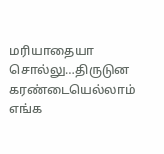மரியாதையா சொல்லு…திருடுன கரண்டையெல்லாம்
எங்க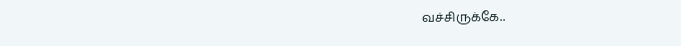வச்சிருக்கே..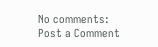No comments:
Post a Comment